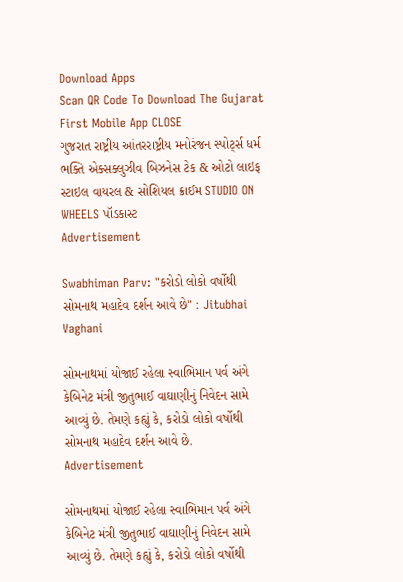Download Apps
Scan QR Code To Download The Gujarat First Mobile App CLOSE
ગુજરાત રાષ્ટ્રીય આંતરરાષ્ટ્રીય મનોરંજન સ્પોર્ટ્સ ધર્મ ભક્તિ એક્સક્લુઝીવ બિઝનેસ ટેક & ઓટો લાઇફ સ્ટાઇલ વાયરલ & સોશિયલ ક્રાઈમ STUDIO ON WHEELS પૉડકાસ્ટ
Advertisement

Swabhiman Parv: "કરોડો લોકો વર્ષોથી સોમનાથ મહાદેવ દર્શન આવે છે" : Jitubhai Vaghani

સોમનાથમાં યોજાઈ રહેલા સ્વાભિમાન પર્વ અંગે કેબિનેટ મંત્રી જીતુભાઈ વાઘાણીનું નિવેદન સામે આવ્યું છે. તેમણે કહ્યું કે, કરોડો લોકો વર્ષોથી સોમનાથ મહાદેવ દર્શન આવે છે.
Advertisement

સોમનાથમાં યોજાઈ રહેલા સ્વાભિમાન પર્વ અંગે કેબિનેટ મંત્રી જીતુભાઈ વાઘાણીનું નિવેદન સામે આવ્યું છે. તેમણે કહ્યું કે, કરોડો લોકો વર્ષોથી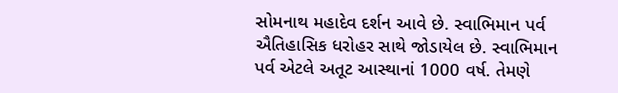સોમનાથ મહાદેવ દર્શન આવે છે. સ્વાભિમાન પર્વ ઐતિહાસિક ધરોહર સાથે જોડાયેલ છે. સ્વાભિમાન પર્વ એટલે અતૂટ આસ્થાનાં 1000 વર્ષ. તેમણે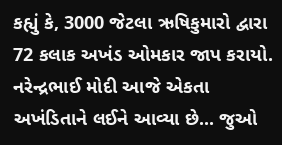કહ્યું કે, 3000 જેટલા ઋષિકુમારો દ્વારા 72 કલાક અખંડ ઓમકાર જાપ કરાયો. નરેન્દ્રભાઈ મોદી આજે એકતા અખંડિતાને લઈને આવ્યા છે... જુઓ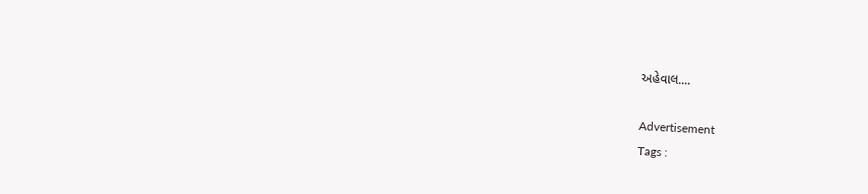અહેવાલ....

Advertisement
Tags :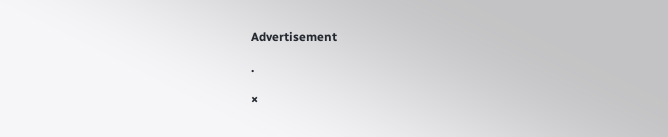Advertisement

.

×